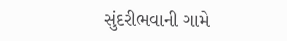સુંદરીભવાની ગામે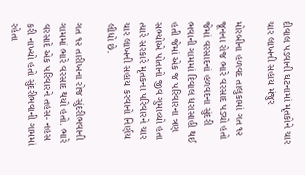દીવાલ પડવાની ઘટનામાં મૃતકોને ચાર ચાર લાખની સહાય મંજુર

મોરબીના હળવદ તાલુકામાં ગત ૧૨ જૂનના રોજ ભારે વરસાદ પડ્યો હતો જેમાં વરસાદનાં હળવદના સુંદરી ભવાની ગામમાં દિવાલ ધરાસાહી થઈ હતી જેમાં એક જ પરિવારના ત્રણ સભ્યોએ પોતાનો જીવ ગુમાવ્યો હતા ત્યારે સરકારે મૃતકના પરિવારને ચાર ચાર લાખની સહાય કરવાનો નિર્ણય લીધો છે.

ગત ૧૨ તારીખના રોજ સુંદરીભવાની ગામમાં ભારે વરસાદ થયો હતો. ભારે વરસાદે એક પરિવારને તહસ- નહસ કરી નાખ્યો હતો સુંદરીભવાની ગામમાં રહેતા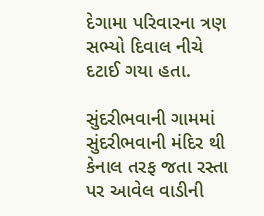દેગામા પરિવારના ત્રણ સભ્યો દિવાલ નીચે દટાઈ ગયા હતા.

સુંદરીભવાની ગામમાં સુંદરીભવાની મંદિર થી કેનાલ તરફ જતા રસ્તા પર આવેલ વાડીની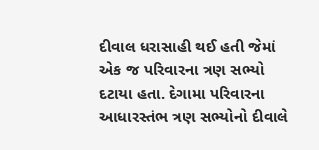દીવાલ ધરાસાહી થઈ હતી જેમાં એક જ પરિવારના ત્રણ સભ્યો દટાયા હતા. દેગામા પરિવારના આધારસ્તંભ ત્રણ સભ્યોનો દીવાલે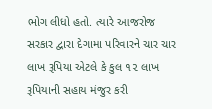ભોગ લીધો હતો. ત્યારે આજરોજ સરકાર દ્વારા દેગામા પરિવારને ચાર ચાર લાખ રૂપિયા એટલે કે કુલ ૧૨ લાખ રૂપિયાની સહાય મંજુર કરી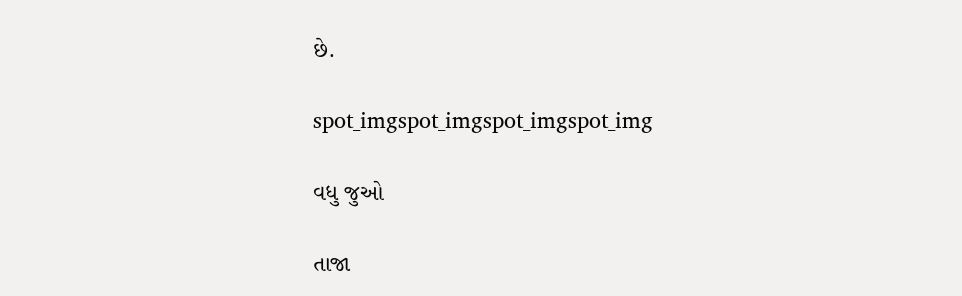છે.

spot_imgspot_imgspot_imgspot_img

વધુ જુઓ

તાજા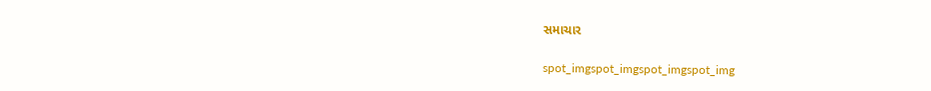સમાચાર

spot_imgspot_imgspot_imgspot_img